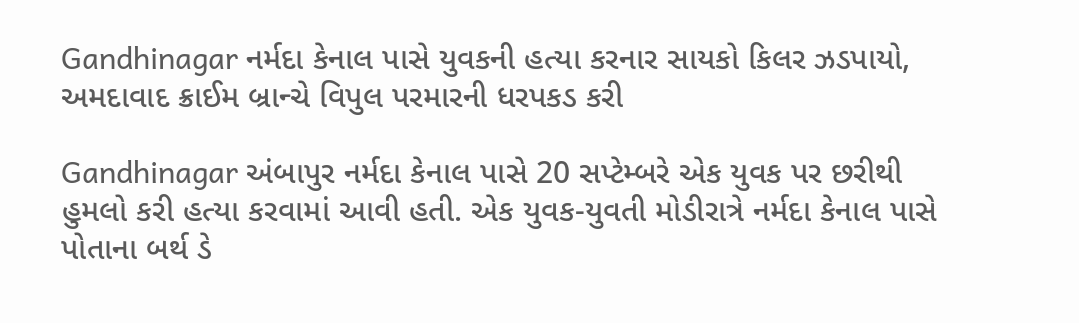Gandhinagar નર્મદા કેનાલ પાસે યુવકની હત્યા કરનાર સાયકો કિલર ઝડપાયો, અમદાવાદ ક્રાઈમ બ્રાન્ચે વિપુલ પરમારની ધરપકડ કરી

Gandhinagar અંબાપુર નર્મદા કેનાલ પાસે 20 સપ્ટેમ્બરે એક યુવક પર છરીથી હુમલો કરી હત્યા કરવામાં આવી હતી. એક યુવક-યુવતી મોડીરાત્રે નર્મદા કેનાલ પાસે પોતાના બર્થ ડે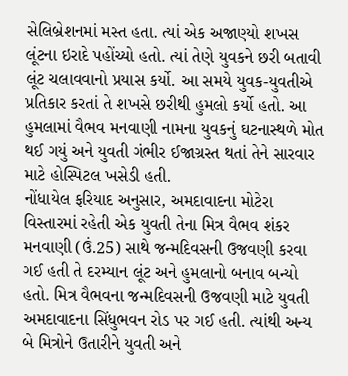સેલિબ્રેશનમાં મસ્ત હતા. ત્યાં એક અજાણ્યો શખસ લૂંટના ઇરાદે પહોંચ્યો હતો. ત્યાં તેણે યુવકને છરી બતાવી લૂંટ ચલાવવાનો પ્રયાસ કર્યો. આ સમયે યુવક-યુવતીએ પ્રતિકાર કરતાં તે શખસે છરીથી હુમલો કર્યો હતો. આ હુમલામાં વૈભવ મનવાણી નામના યુવકનું ઘટનાસ્થળે મોત થઈ ગયું અને યુવતી ગંભીર ઈજાગ્રસ્ત થતાં તેને સારવાર માટે હોસ્પિટલ ખસેડી હતી.
નોંધાયેલ ફરિયાદ અનુસાર, અમદાવાદના મોટેરા વિસ્તારમાં રહેતી એક યુવતી તેના મિત્ર વૈભવ શંકર મનવાણી (ઉં.25) સાથે જન્મદિવસની ઉજવણી કરવા ગઈ હતી તે દરમ્યાન લૂંટ અને હુમલાનો બનાવ બન્યો હતો. મિત્ર વૈભવના જન્મદિવસની ઉજવણી માટે યુવતી અમદાવાદના સિંધુભવન રોડ પર ગઈ હતી. ત્યાંથી અન્ય બે મિત્રોને ઉતારીને યુવતી અને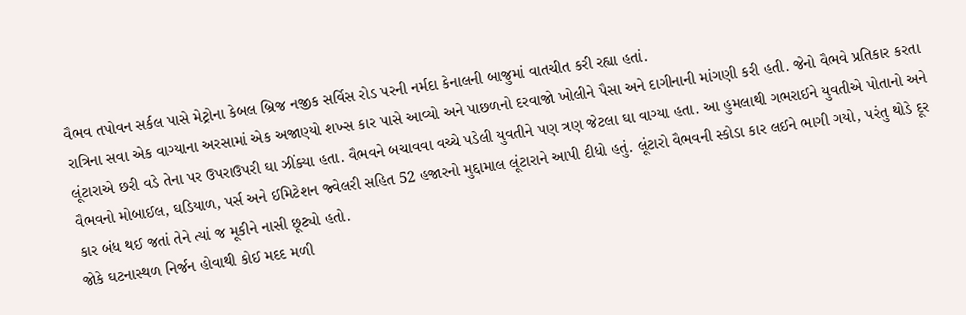વૈભવ તપોવન સર્કલ પાસે મેટ્રોના કેબલ બ્રિજ નજીક સર્વિસ રોડ પરની નર્મદા કેનાલની બાજુમાં વાતચીત કરી રહ્યા હતાં.
રાત્રિના સવા એક વાગ્યાના અરસામાં એક અજાણ્યો શખ્સ કાર પાસે આવ્યો અને પાછળનો દરવાજો ખોલીને પૈસા અને દાગીનાની માંગણી કરી હતી. જેનો વૈભવે પ્રતિકાર કરતા લૂંટારાએ છરી વડે તેના પર ઉપરાઉપરી ઘા ઝીંક્યા હતા. વૈભવને બચાવવા વચ્ચે પડેલી યુવતીને પણ ત્રણ જેટલા ઘા વાગ્યા હતા. આ હુમલાથી ગભરાઈને યુવતીએ પોતાનો અને વૈભવનો મોબાઈલ, ઘડિયાળ, પર્સ અને ઈમિટેશન જ્વેલરી સહિત 52 હજારનો મુદ્દામાલ લૂંટારાને આપી દીધો હતું. લૂંટારો વૈભવની સ્કોડા કાર લઈને ભાગી ગયો, પરંતુ થોડે દૂર કાર બંધ થઈ જતાં તેને ત્યાં જ મૂકીને નાસી છૂટ્યો હતો.
જોકે ઘટનાસ્થળ નિર્જન હોવાથી કોઈ મદદ મળી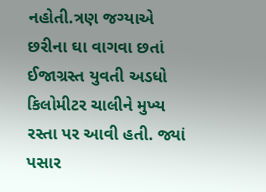નહોતી.ત્રણ જગ્યાએ છરીના ઘા વાગવા છતાં ઈજાગ્રસ્ત યુવતી અડધો કિલોમીટર ચાલીને મુખ્ય રસ્તા પર આવી હતી. જ્યાં પસાર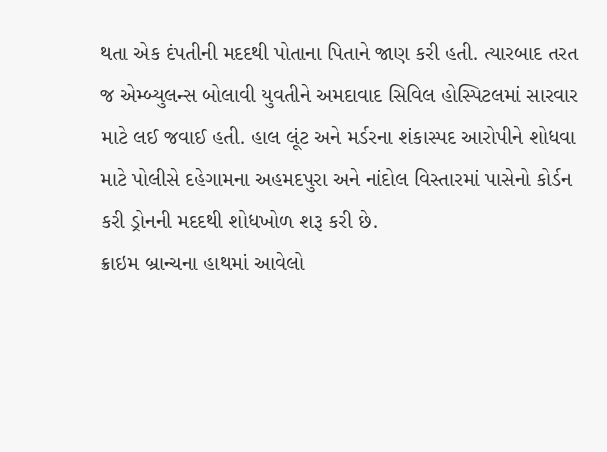થતા એક દંપતીની મદદથી પોતાના પિતાને જાણ કરી હતી. ત્યારબાદ તરત જ એમ્બ્યુલન્સ બોલાવી યુવતીને અમદાવાદ સિવિલ હોસ્પિટલમાં સારવાર માટે લઈ જવાઈ હતી. હાલ લૂંટ અને મર્ડરના શંકાસ્પદ આરોપીને શોધવા માટે પોલીસે દહેગામના અહમદપુરા અને નાંદોલ વિસ્તારમાં પાસેનો કોર્ડન કરી ડ્રોનની મદદથી શોધખોળ શરૂ કરી છે.
ક્રાઇમ બ્રાન્ચના હાથમાં આવેલો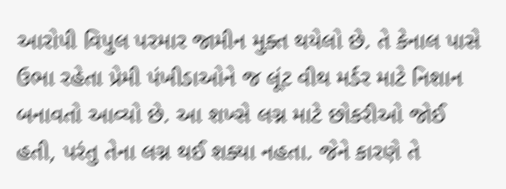આરોપી વિપુલ પરમાર જામીન મુક્ત થયેલો છે. તે કેનાલ પાસે ઉભા રહેતા પ્રેમી પંખીડાઓને જ લૂંટ વીથ મર્ડર માટે નિશાન બનાવતો આવ્યો છે. આ શખ્સે લગ્ન માટે છોકરીઓ જોઈ હતી, પરંતુ તેના લગ્ન થઈ શક્યા નહતા. જેને કારણે તે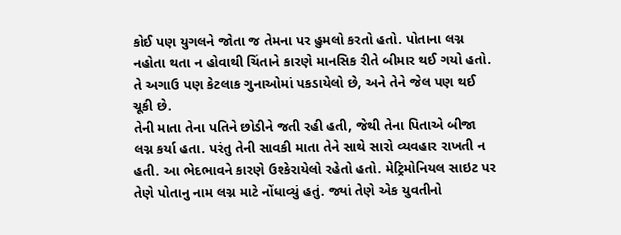કોઈ પણ યુગલને જોતા જ તેમના પર હુમલો કરતો હતો. પોતાના લગ્ન નહોતા થતા ન હોવાથી ચિંતાને કારણે માનસિક રીતે બીમાર થઈ ગયો હતો. તે અગાઉ પણ કેટલાક ગુનાઓમાં પકડાયેલો છે, અને તેને જેલ પણ થઈ ચૂકી છે.
તેની માતા તેના પતિને છોડીને જતી રહી હતી, જેથી તેના પિતાએ બીજા લગ્ન કર્યા હતા. પરંતુ તેની સાવકી માતા તેને સાથે સારો વ્યવહાર રાખતી ન હતી. આ ભેદભાવને કારણે ઉશ્કેરાયેલો રહેતો હતો. મેટ્રિમોનિયલ સાઇટ પર તેણે પોતાનુ નામ લગ્ન માટે નોંધાવ્યું હતું. જ્યાં તેણે એક યુવતીનો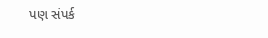પણ સંપર્ક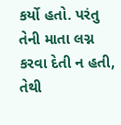કર્યો હતો. પરંતુ તેની માતા લગ્ન કરવા દેતી ન હતી, તેથી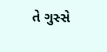તે ગુસ્સે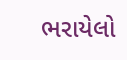ભરાયેલો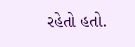રહેતો હતો.